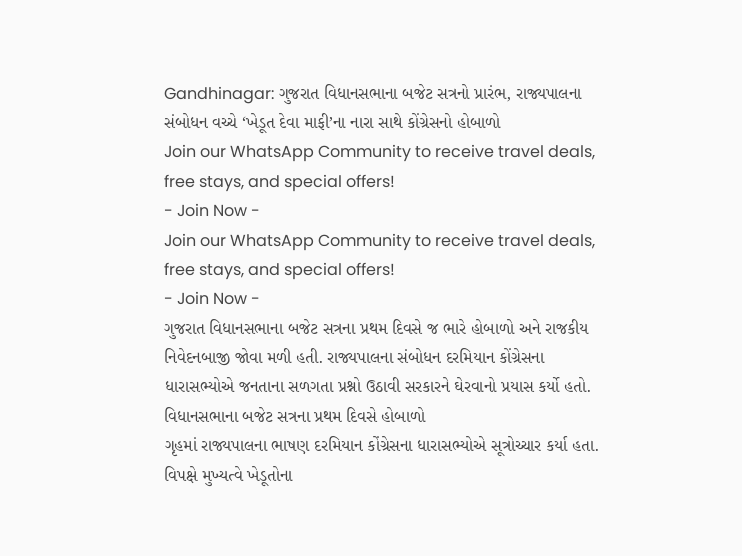Gandhinagar: ગુજરાત વિધાનસભાના બજેટ સત્રનો પ્રારંભ, રાજ્યપાલના સંબોધન વચ્ચે ‘ખેડૂત દેવા માફી’ના નારા સાથે કોંગ્રેસનો હોબાળો
Join our WhatsApp Community to receive travel deals, free stays, and special offers!
- Join Now -
Join our WhatsApp Community to receive travel deals, free stays, and special offers!
- Join Now -
ગુજરાત વિધાનસભાના બજેટ સત્રના પ્રથમ દિવસે જ ભારે હોબાળો અને રાજકીય નિવેદનબાજી જોવા મળી હતી. રાજ્યપાલના સંબોધન દરમિયાન કોંગ્રેસના ધારાસભ્યોએ જનતાના સળગતા પ્રશ્નો ઉઠાવી સરકારને ઘેરવાનો પ્રયાસ કર્યો હતો.
વિધાનસભાના બજેટ સત્રના પ્રથમ દિવસે હોબાળો
ગૃહમાં રાજ્યપાલના ભાષણ દરમિયાન કોંગ્રેસના ધારાસભ્યોએ સૂત્રોચ્ચાર કર્યા હતા. વિપક્ષે મુખ્યત્વે ખેડૂતોના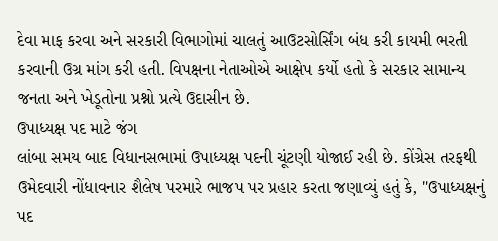દેવા માફ કરવા અને સરકારી વિભાગોમાં ચાલતું આઉટસોર્સિંગ બંધ કરી કાયમી ભરતી કરવાની ઉગ્ર માંગ કરી હતી. વિપક્ષના નેતાઓએ આક્ષેપ કર્યો હતો કે સરકાર સામાન્ય જનતા અને ખેડૂતોના પ્રશ્નો પ્રત્યે ઉદાસીન છે.
ઉપાધ્યક્ષ પદ માટે જંગ
લાંબા સમય બાદ વિધાનસભામાં ઉપાધ્યક્ષ પદની ચૂંટણી યોજાઈ રહી છે. કોંગ્રેસ તરફથી ઉમેદવારી નોંધાવનાર શૈલેષ પરમારે ભાજપ પર પ્રહાર કરતા જણાવ્યું હતું કે, "ઉપાધ્યક્ષનું પદ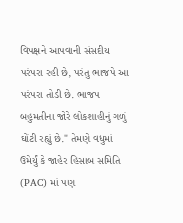વિપક્ષને આપવાની સંસદીય પરંપરા રહી છે, પરંતુ ભાજપે આ પરંપરા તોડી છે. ભાજપ બહુમતીના જોરે લોકશાહીનું ગળું ઘોંટી રહ્યું છે." તેમણે વધુમાં ઉમેર્યું કે જાહેર હિસાબ સમિતિ (PAC) માં પણ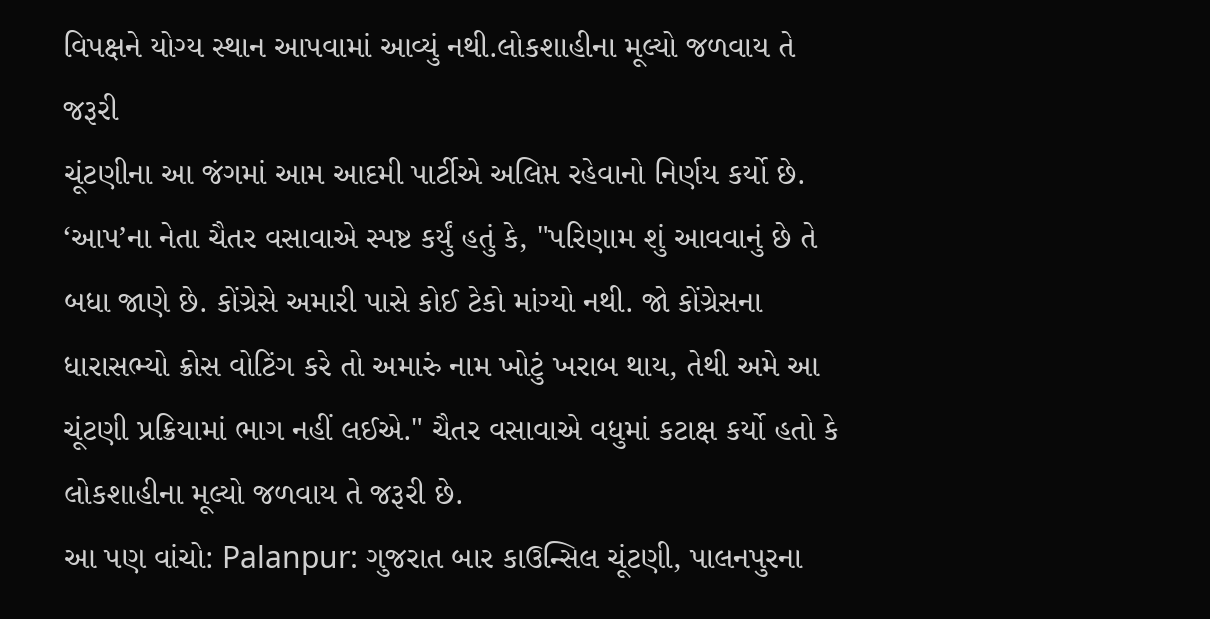વિપક્ષને યોગ્ય સ્થાન આપવામાં આવ્યું નથી.લોકશાહીના મૂલ્યો જળવાય તે જરૂરી
ચૂંટણીના આ જંગમાં આમ આદમી પાર્ટીએ અલિપ્ત રહેવાનો નિર્ણય કર્યો છે. ‘આપ’ના નેતા ચૈતર વસાવાએ સ્પષ્ટ કર્યું હતું કે, "પરિણામ શું આવવાનું છે તે બધા જાણે છે. કોંગ્રેસે અમારી પાસે કોઈ ટેકો માંગ્યો નથી. જો કોંગ્રેસના ધારાસભ્યો ક્રોસ વોટિંગ કરે તો અમારું નામ ખોટું ખરાબ થાય, તેથી અમે આ ચૂંટણી પ્રક્રિયામાં ભાગ નહીં લઈએ." ચૈતર વસાવાએ વધુમાં કટાક્ષ કર્યો હતો કે લોકશાહીના મૂલ્યો જળવાય તે જરૂરી છે.
આ પણ વાંચો: Palanpur: ગુજરાત બાર કાઉન્સિલ ચૂંટણી, પાલનપુરના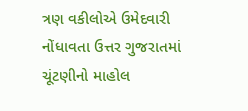ત્રણ વકીલોએ ઉમેદવારી નોંધાવતા ઉત્તર ગુજરાતમાં ચૂંટણીનો માહોલ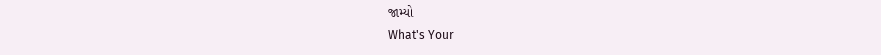જામ્યો
What's Your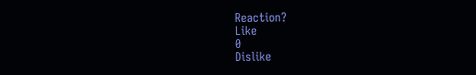Reaction?
Like
0
Dislike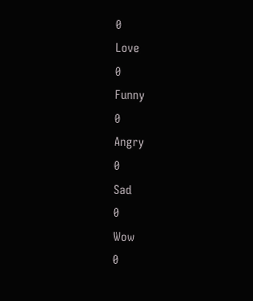0
Love
0
Funny
0
Angry
0
Sad
0
Wow
0